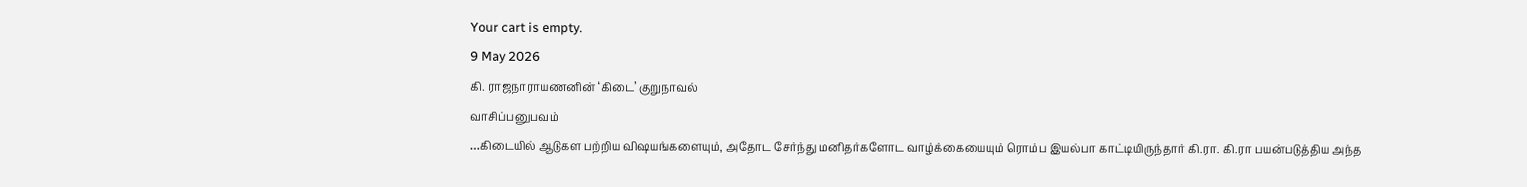Your cart is empty.
9 May 2026
கி. ராஜநாராயணனின் ‘கிடை’ குறுநாவல்
வாசிப்பனுபவம்
…கிடையில் ஆடுகள பற்றிய விஷயங்களையும், அதோட சேர்ந்து மனிதர்களோட வாழ்க்கையையும் ரொம்ப இயல்பா காட்டியிருந்தார் கி.ரா. கி.ரா பயன்படுத்திய அந்த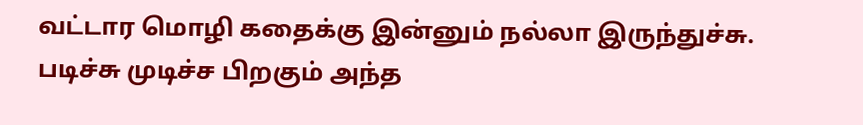வட்டார மொழி கதைக்கு இன்னும் நல்லா இருந்துச்சு. படிச்சு முடிச்ச பிறகும் அந்த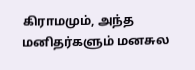கிராமமும், அந்த மனிதர்களும் மனசுல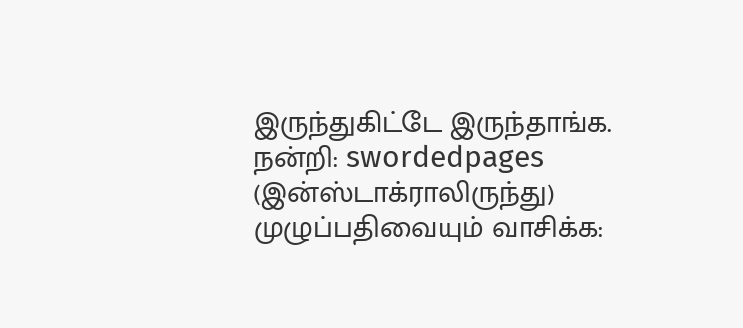இருந்துகிட்டே இருந்தாங்க.
நன்றி: swordedpages (இன்ஸ்டாக்ராலிருந்து)
முழுப்பதிவையும் வாசிக்க: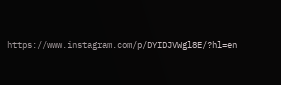https://www.instagram.com/p/DYIDJVWgl8E/?hl=en